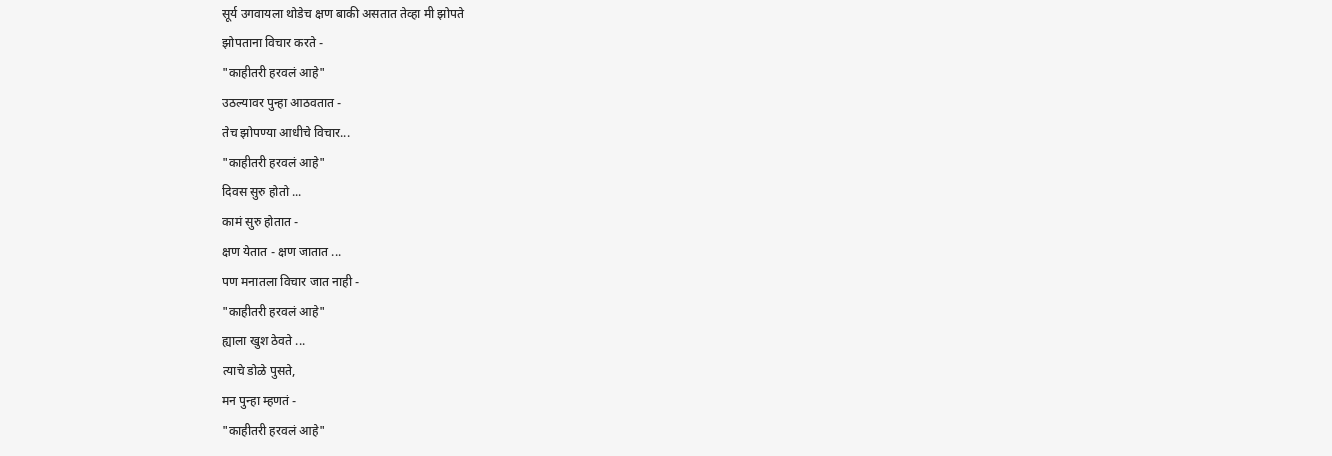सूर्य उगवायला थोडेच क्षण बाकी असतात तेव्हा मी झोपते
झोपताना विचार करते -
"काहीतरी हरवलं आहे"
उठल्यावर पुन्हा आठवतात -
तेच झोपण्या आधीचे विचार...
"काहीतरी हरवलं आहे"
दिवस सुरु होतो ...
कामं सुरु होतात -
क्षण येतात - क्षण जातात ...
पण मनातला विचार जात नाही -
"काहीतरी हरवलं आहे"
ह्याला खुश ठेवते ...
त्याचे डोळे पुसते,
मन पुन्हा म्हणतं -
"काहीतरी हरवलं आहे"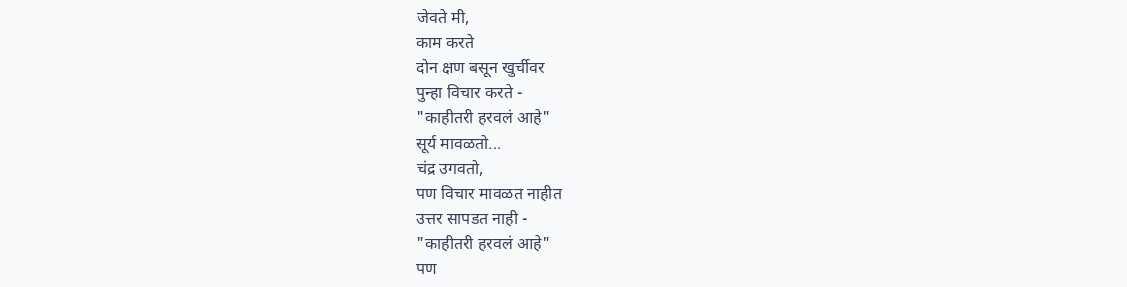जेवते मी,
काम करते
दोन क्षण बसून खुर्चीवर
पुन्हा विचार करते -
"काहीतरी हरवलं आहे"
सूर्य मावळतो...
चंद्र उगवतो,
पण विचार मावळत नाहीत
उत्तर सापडत नाही -
"काहीतरी हरवलं आहे"
पण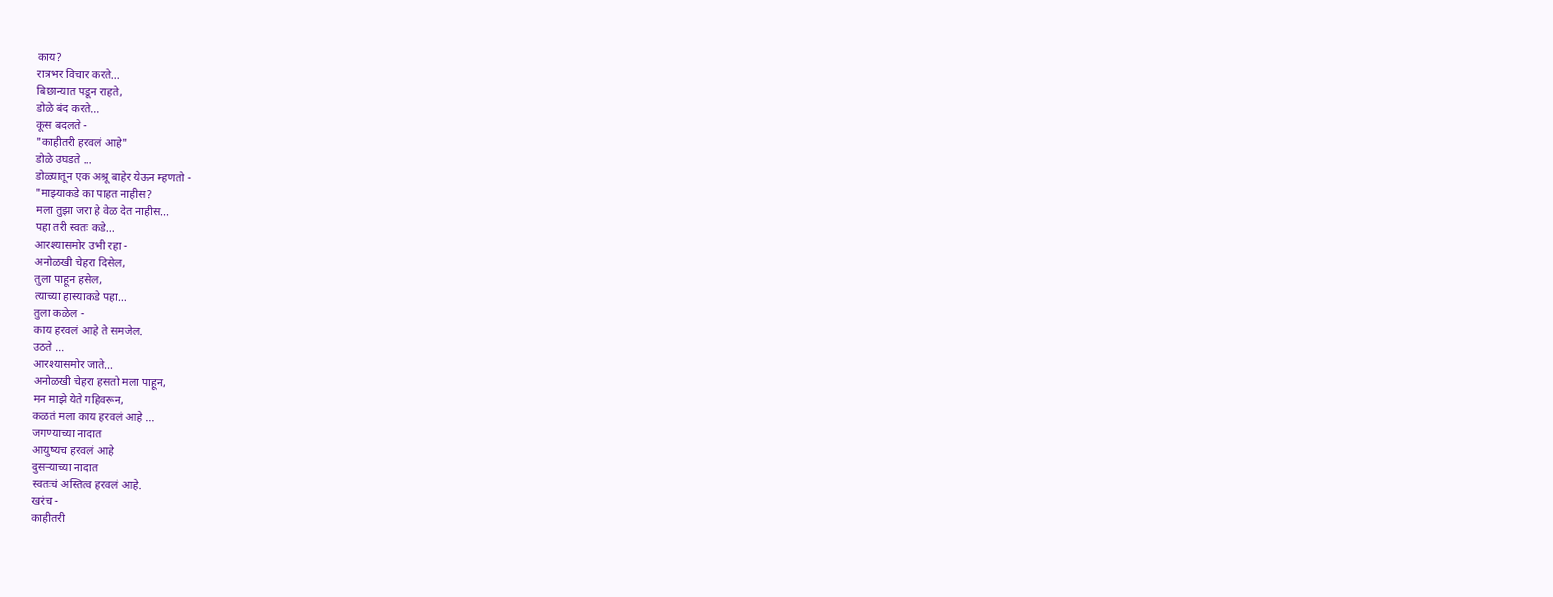काय?
रात्रभर विचार करते...
बिछान्यात पडून राहते,
डोळे बंद करते...
कूस बदलते -
"काहीतरी हरवलं आहे"
डोळे उघडते ...
डोळ्यातून एक अश्रू बाहेर येऊन म्हणतो -
"माझ्याकडे का पाहत नाहीस?
मला तुझा जरा हे वेळ देत नाहीस...
पहा तरी स्वतः कडे...
आरश्यासमोर उभी रहा -
अनोळखी चेहरा दिसेल,
तुला पाहून हसेल,
त्याच्या हास्याकडे पहा…
तुला कळेल -
काय हरवलं आहे ते समजेल.
उठते …
आरश्यासमोर जाते…
अनोळखी चेहरा हसतो मला पाहून,
मन माझे येते गहिवरून,
कळतं मला काय हरवलं आहे ...
जगण्याच्या नादात
आयुष्यच हरवलं आहे
दुसऱ्याच्या नादात
स्वतःचं अस्तित्व हरवलं आहे.
खरंच -
काहीतरी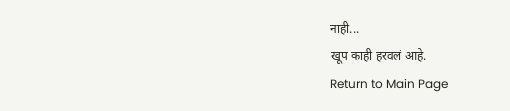नाही...
खूप काही हरवलं आहे.
Return to Main Page